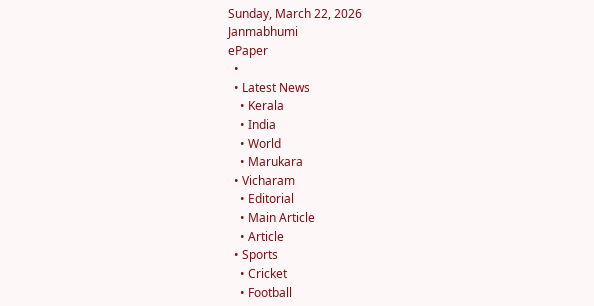Sunday, March 22, 2026
Janmabhumi
ePaper
  •
  • Latest News
    • Kerala
    • India
    • World
    • Marukara
  • Vicharam
    • Editorial
    • Main Article
    • Article
  • Sports
    • Cricket
    • Football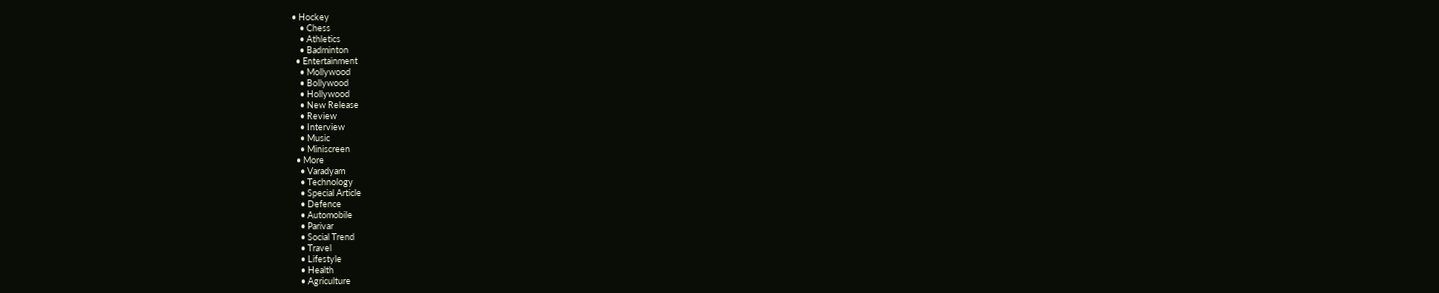• Hockey
    • Chess
    • Athletics
    • Badminton
  • Entertainment
    • Mollywood
    • Bollywood
    • Hollywood
    • New Release
    • Review
    • Interview
    • Music
    • Miniscreen
  • More
    • Varadyam
    • Technology
    • Special Article
    • Defence
    • Automobile
    • Parivar
    • Social Trend
    • Travel
    • Lifestyle
    • Health
    • Agriculture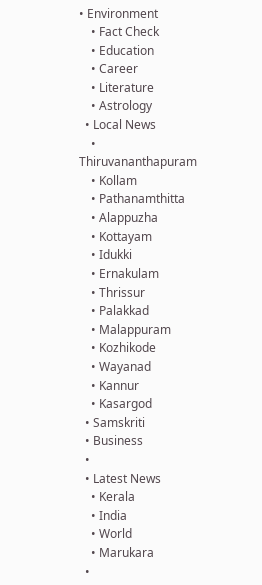• Environment
    • Fact Check
    • Education
    • Career
    • Literature
    • Astrology
  • Local News
    • Thiruvananthapuram
    • Kollam
    • Pathanamthitta
    • Alappuzha
    • Kottayam
    • Idukki
    • Ernakulam
    • Thrissur
    • Palakkad
    • Malappuram
    • Kozhikode
    • Wayanad
    • Kannur
    • Kasargod
  • Samskriti
  • Business
  •
  • Latest News
    • Kerala
    • India
    • World
    • Marukara
  •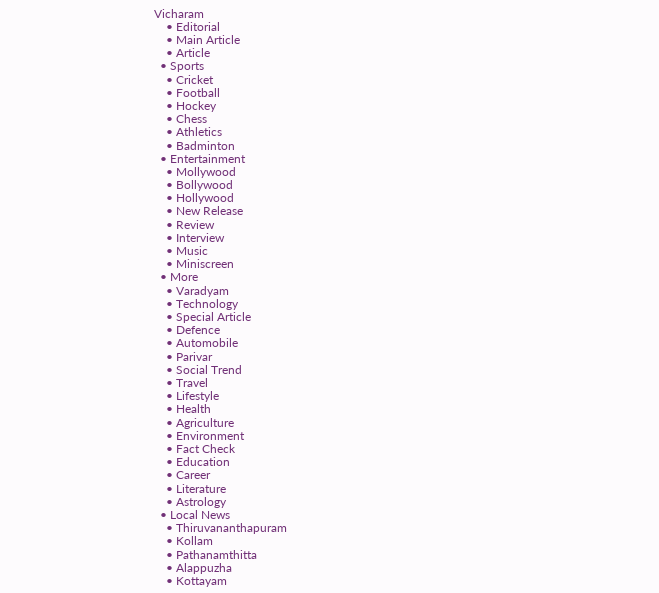Vicharam
    • Editorial
    • Main Article
    • Article
  • Sports
    • Cricket
    • Football
    • Hockey
    • Chess
    • Athletics
    • Badminton
  • Entertainment
    • Mollywood
    • Bollywood
    • Hollywood
    • New Release
    • Review
    • Interview
    • Music
    • Miniscreen
  • More
    • Varadyam
    • Technology
    • Special Article
    • Defence
    • Automobile
    • Parivar
    • Social Trend
    • Travel
    • Lifestyle
    • Health
    • Agriculture
    • Environment
    • Fact Check
    • Education
    • Career
    • Literature
    • Astrology
  • Local News
    • Thiruvananthapuram
    • Kollam
    • Pathanamthitta
    • Alappuzha
    • Kottayam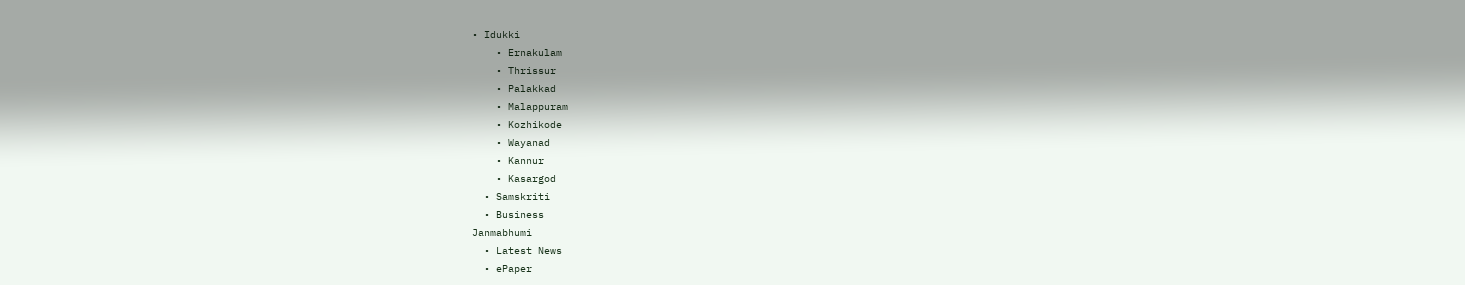• Idukki
    • Ernakulam
    • Thrissur
    • Palakkad
    • Malappuram
    • Kozhikode
    • Wayanad
    • Kannur
    • Kasargod
  • Samskriti
  • Business
Janmabhumi
  • Latest News
  • ePaper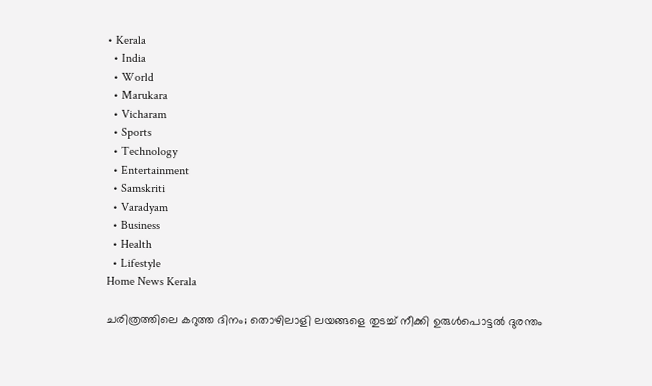• Kerala
  • India
  • World
  • Marukara
  • Vicharam
  • Sports
  • Technology
  • Entertainment
  • Samskriti
  • Varadyam
  • Business
  • Health
  • Lifestyle
Home News Kerala

ചരിത്രത്തിലെ കറുത്ത ദിനം; തൊഴിലാളി ലയങ്ങളെ തുടച്ച് നീക്കി ഉരുള്‍പൊട്ടല്‍ ദുരന്തം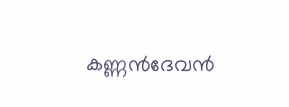കണ്ണന്‍ദേവന്‍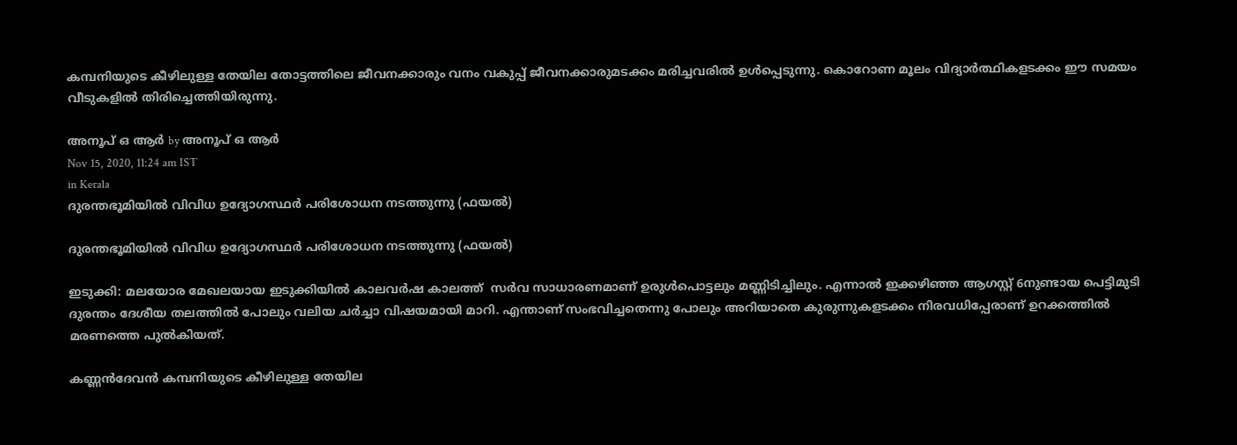കമ്പനിയുടെ കീഴിലുള്ള തേയില തോട്ടത്തിലെ ജീവനക്കാരും വനം വകുപ്പ് ജീവനക്കാരുമടക്കം മരിച്ചവരില്‍ ഉള്‍പ്പെടുന്നു. കൊറോണ മൂലം വിദ്യാര്‍ത്ഥികളടക്കം ഈ സമയം വീടുകളില്‍ തിരിച്ചെത്തിയിരുന്നു.

അനൂപ് ഒ ആര്‍ by അനൂപ് ഒ ആര്‍
Nov 15, 2020, 11:24 am IST
in Kerala
ദുരന്തഭൂമിയില്‍ വിവിധ ഉദ്യോഗസ്ഥര്‍ പരിശോധന നടത്തുന്നു (ഫയല്‍)

ദുരന്തഭൂമിയില്‍ വിവിധ ഉദ്യോഗസ്ഥര്‍ പരിശോധന നടത്തുന്നു (ഫയല്‍)

ഇടുക്കി: മലയോര മേഖലയായ ഇടുക്കിയില്‍ കാലവര്‍ഷ കാലത്ത്  സര്‍വ സാധാരണമാണ് ഉരുള്‍പൊട്ടലും മണ്ണിടിച്ചിലും. എന്നാല്‍ ഇക്കഴിഞ്ഞ ആഗസ്റ്റ് 6നുണ്ടായ പെട്ടിമുടി ദുരന്തം ദേശീയ തലത്തില്‍ പോലും വലിയ ചര്‍ച്ചാ വിഷയമായി മാറി. എന്താണ് സംഭവിച്ചതെന്നു പോലും അറിയാതെ കുരുന്നുകളടക്കം നിരവധിപ്പേരാണ് ഉറക്കത്തില്‍ മരണത്തെ പുല്‍കിയത്.

കണ്ണന്‍ദേവന്‍ കമ്പനിയുടെ കീഴിലുള്ള തേയില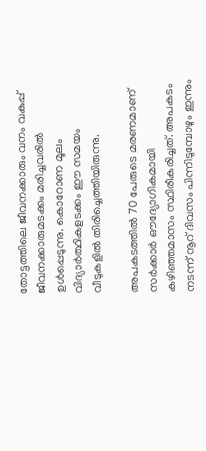തോട്ടത്തിലെ ജീവനക്കാരും വനം വകുപ്പ് ജീവനക്കാരുമടക്കം മരിച്ചവരില്‍ ഉള്‍പ്പെടുന്നു. കൊറോണ മൂലം വിദ്യാര്‍ത്ഥികളടക്കം ഈ സമയം വീടുകളില്‍ തിരിച്ചെത്തിയിരുന്നു.

അപകടത്തില്‍ 70 പേരുടെ മരണമാണ് സര്‍ക്കാര്‍ ഔദ്യോഗികമായി കഴിഞ്ഞമാസം സ്ഥിരീകരിച്ചത്. അപകടം നടന്ന് നൂറ് ദിവസം പിന്നിടുമ്പോഴും ഇന്നും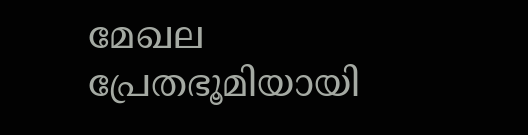മേഖല  പ്രേതഭൂമിയായി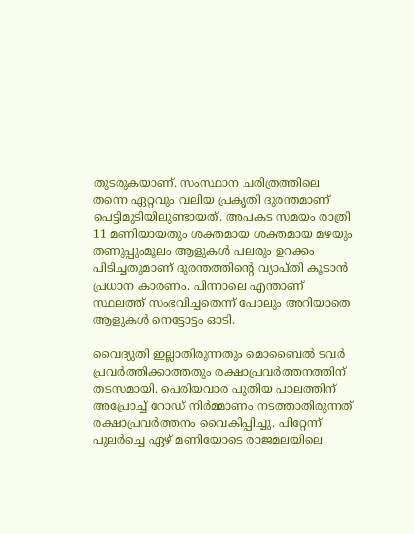തുടരുകയാണ്. സംസ്ഥാന ചരിത്രത്തിലെ തന്നെ ഏറ്റവും വലിയ പ്രകൃതി ദുരന്തമാണ് പെട്ടിമുടിയിലുണ്ടായത്. അപകട സമയം രാത്രി 11 മണിയായതും ശക്തമായ ശക്തമായ മഴയും തണുപ്പുംമൂലം ആളുകള്‍ പലരും ഉറക്കം പിടിച്ചതുമാണ് ദുരന്തത്തിന്റെ വ്യാപ്തി കൂടാന്‍ പ്രധാന കാരണം. പിന്നാലെ എന്താണ് സ്ഥലത്ത് സംഭവിച്ചതെന്ന് പോലും അറിയാതെ ആളുകള്‍ നെട്ടോട്ടം ഓടി.

വൈദ്യുതി ഇല്ലാതിരുന്നതും മൊബൈല്‍ ടവര്‍ പ്രവര്‍ത്തിക്കാത്തതും രക്ഷാപ്രവര്‍ത്തനത്തിന് തടസമായി. പെരിയവാര പുതിയ പാലത്തിന് അപ്രോച്ച് റോഡ് നിര്‍മ്മാണം നടത്താതിരുന്നത് രക്ഷാപ്രവര്‍ത്തനം വൈകിപ്പിച്ചു. പിറ്റേന്ന് പുലര്‍ച്ചെ ഏഴ് മണിയോടെ രാജമലയിലെ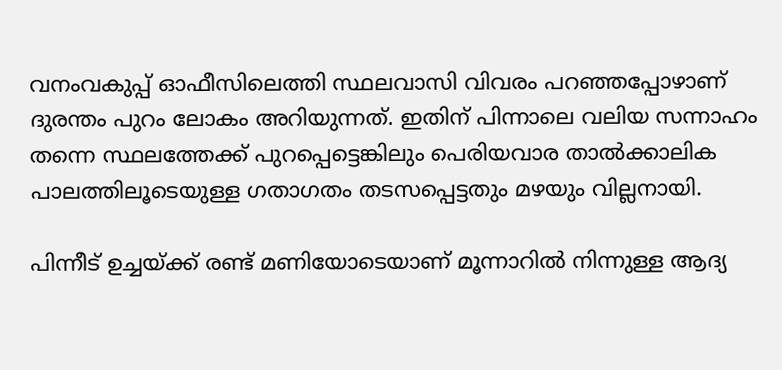വനംവകുപ്പ് ഓഫീസിലെത്തി സ്ഥലവാസി വിവരം പറഞ്ഞപ്പോഴാണ് ദുരന്തം പുറം ലോകം അറിയുന്നത്. ഇതിന് പിന്നാലെ വലിയ സന്നാഹം തന്നെ സ്ഥലത്തേക്ക് പുറപ്പെട്ടെങ്കിലും പെരിയവാര താല്‍ക്കാലിക പാലത്തിലൂടെയുള്ള ഗതാഗതം തടസപ്പെട്ടതും മഴയും വില്ലനായി.

പിന്നീട് ഉച്ചയ്‌ക്ക് രണ്ട് മണിയോടെയാണ് മൂന്നാറില്‍ നിന്നുള്ള ആദ്യ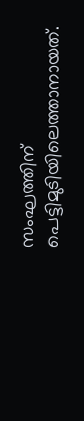സംഘത്തിന് പെട്ടിമുടിയിലെത്താനായത്.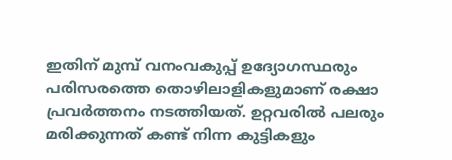ഇതിന് മുമ്പ് വനംവകുപ്പ് ഉദ്യോഗസ്ഥരും പരിസരത്തെ തൊഴിലാളികളുമാണ് രക്ഷാ പ്രവര്‍ത്തനം നടത്തിയത്. ഉറ്റവരില്‍ പലരും മരിക്കുന്നത് കണ്ട് നിന്ന കുട്ടികളും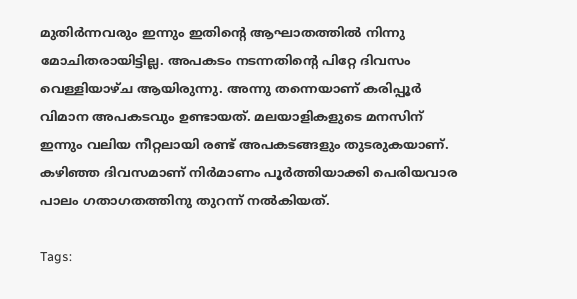മുതിര്‍ന്നവരും ഇന്നും ഇതിന്റെ ആഘാതത്തില്‍ നിന്നു മോചിതരായിട്ടില്ല. അപകടം നടന്നതിന്റെ പിറ്റേ ദിവസം വെള്ളിയാഴ്ച ആയിരുന്നു. അന്നു തന്നെയാണ് കരിപ്പൂര്‍ വിമാന അപകടവും ഉണ്ടായത്. മലയാളികളുടെ മനസിന് ഇന്നും വലിയ നീറ്റലായി രണ്ട് അപകടങ്ങളും തുടരുകയാണ്. കഴിഞ്ഞ ദിവസമാണ് നിര്‍മാണം പൂര്‍ത്തിയാക്കി പെരിയവാര പാലം ഗതാഗതത്തിനു തുറന്ന് നല്‍കിയത്.

Tags: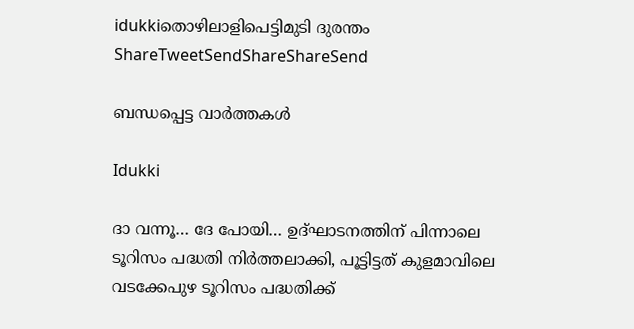idukkiതൊഴിലാളിപെട്ടിമുടി ദുരന്തം
ShareTweetSendShareShareSend

ബന്ധപ്പെട്ട വാര്‍ത്തകള്‍

Idukki

ദാ വന്നൂ… ദേ പോയി… ഉദ്ഘാടനത്തിന് പിന്നാലെ ടൂറിസം പദ്ധതി നിർത്തലാക്കി, പൂട്ടിട്ടത് കുളമാവിലെ വടക്കേപുഴ ടൂറിസം പദ്ധതിക്ക്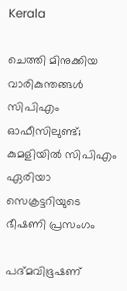Kerala

ചെത്തി മിനുക്കിയ വാരികുന്തങ്ങൾ സിപിഎം ഓഫീസിലുണ്ട്; കുമളിയിൽ സിപിഎം ഏരിയാ സെക്രട്ടറിയുടെ ഭീഷണി പ്രസംഗം

പദ്മവിഭൂഷണ്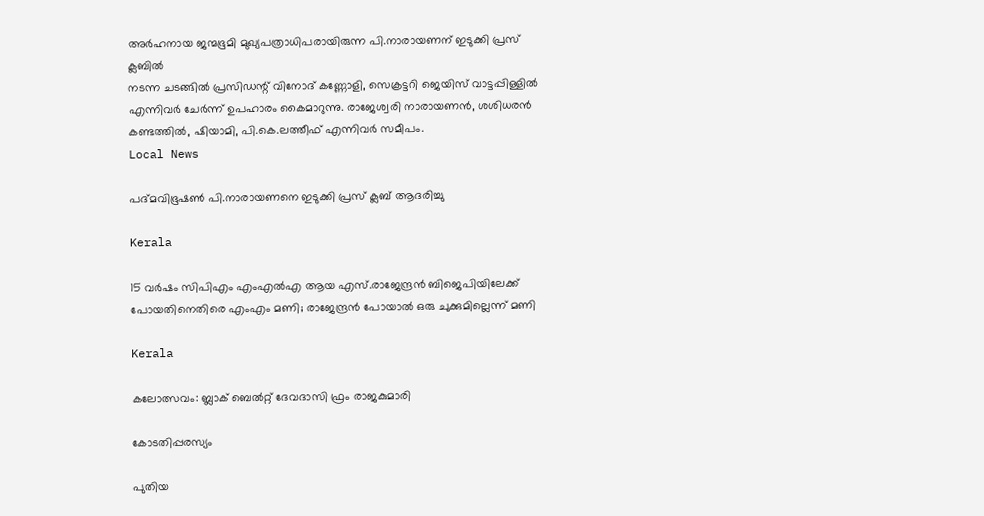അര്‍ഹനായ ജന്മഭൂമി മുഖ്യപത്രാധിപരായിരുന്ന പി.നാരായണന് ഇടുക്കി പ്രസ് ക്ലബില്‍
നടന്ന ചടങ്ങില്‍ പ്രസിഡന്റ് വിനോദ് കണ്ണോളി, സെക്രട്ടറി ജെയിസ് വാട്ടപ്പിള്ളില്‍ എന്നിവര്‍ ചേര്‍ന്ന് ഉപഹാരം കൈമാറുന്നു. രാജേശ്വരി നാരായണന്‍, ശശിധരന്‍ കണ്ടത്തില്‍, ഷിയാമി, പി.കെ.ലത്തീഫ് എന്നിവര്‍ സമീപം.
Local News

പദ്മവിഭൂഷണ്‍ പി.നാരായണനെ ഇടുക്കി പ്രസ് ക്ലബ് ആദരിച്ചു

Kerala

15 വര്‍ഷം സിപിഎം എംഎല്‍എ ആയ എസ്.രാജേന്ദ്രന്‍ ബിജെപിയിലേക്ക് പോയതിനെതിരെ എംഎം മണി; രാജേന്ദ്രന്‍ പോയാല്‍ ഒരു ചുക്കുമില്ലെന്ന് മണി

Kerala

കലോത്സവം: ബ്ലാക് ബെല്‍റ്റ് ദേവദാസി ഫ്രം രാജകുമാരി

കോടതിപ്പരസ്യം

പുതിയ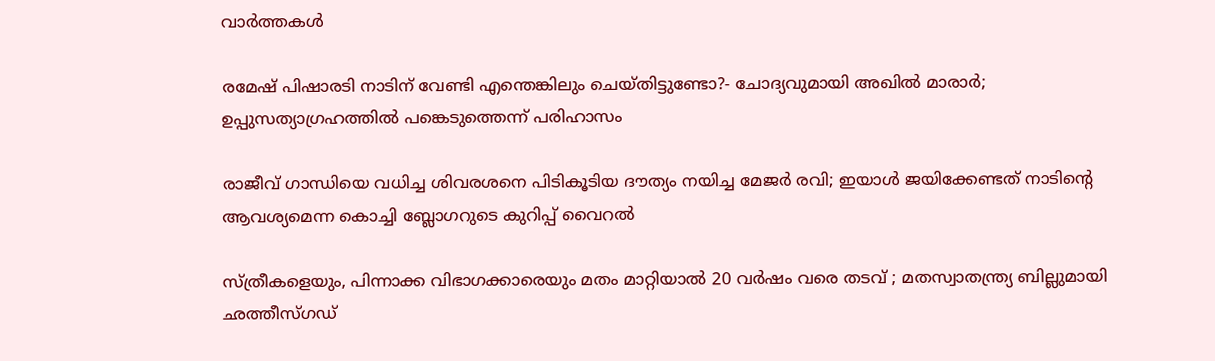വാര്‍ത്തകള്‍

രമേഷ് പിഷാരടി നാടിന് വേണ്ടി എന്തെങ്കിലും ചെയ്തിട്ടുണ്ടോ?- ചോദ്യവുമായി അഖില്‍ മാരാര്‍; ഉപ്പുസത്യാഗ്രഹത്തില്‍ പങ്കെടുത്തെന്ന് പരിഹാസം

രാജീവ് ഗാന്ധിയെ വധിച്ച ശിവരശനെ പിടികൂടിയ ദൗത്യം നയിച്ച മേജർ രവി; ഇയാള്‍ ജയിക്കേണ്ടത് നാടിന്റെ ആവശ്യമെന്ന കൊച്ചി ബ്ലോഗറുടെ കുറിപ്പ് വൈറല്‍

സ്ത്രീകളെയും, പിന്നാക്ക വിഭാഗക്കാരെയും മതം മാറ്റിയാൽ 20 വർഷം വരെ തടവ് ; മതസ്വാതന്ത്ര്യ ബില്ലുമായി ഛത്തീസ്ഗഡ്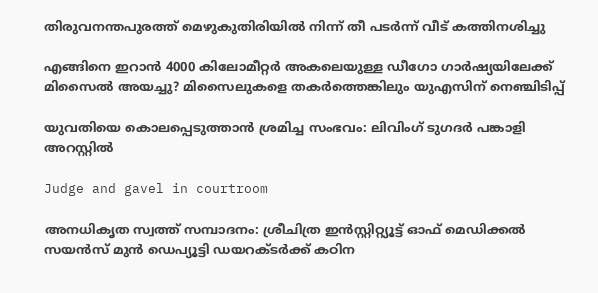തിരുവനന്തപുരത്ത് മെഴുകുതിരിയില്‍ നിന്ന് തീ പടര്‍ന്ന് വീട് കത്തിനശിച്ചു

എങ്ങിനെ ഇറാന്‍ 4000 കിലോമീറ്റർ അകലെയുള്ള ഡീഗോ ഗാർഷ്യയിലേക്ക് മിസൈല്‍ അയച്ചു? മിസൈലുകളെ തകര്‍ത്തെങ്കിലും യുഎസിന് നെഞ്ചിടിപ്പ്

യുവതിയെ കൊലപ്പെടുത്താന്‍ ശ്രമിച്ച സംഭവം: ലിവിംഗ് ടുഗദര്‍ പങ്കാളി അറസ്റ്റില്‍

Judge and gavel in courtroom

അനധികൃത സ്വത്ത് സമ്പാദനം: ശ്രീചിത്ര ഇന്‍സ്റ്റിറ്റ്യൂട്ട് ഓഫ് മെഡിക്കല്‍ സയന്‍സ് മുന്‍ ഡെപ്യൂട്ടി ഡയറക്ടര്‍ക്ക് കഠിന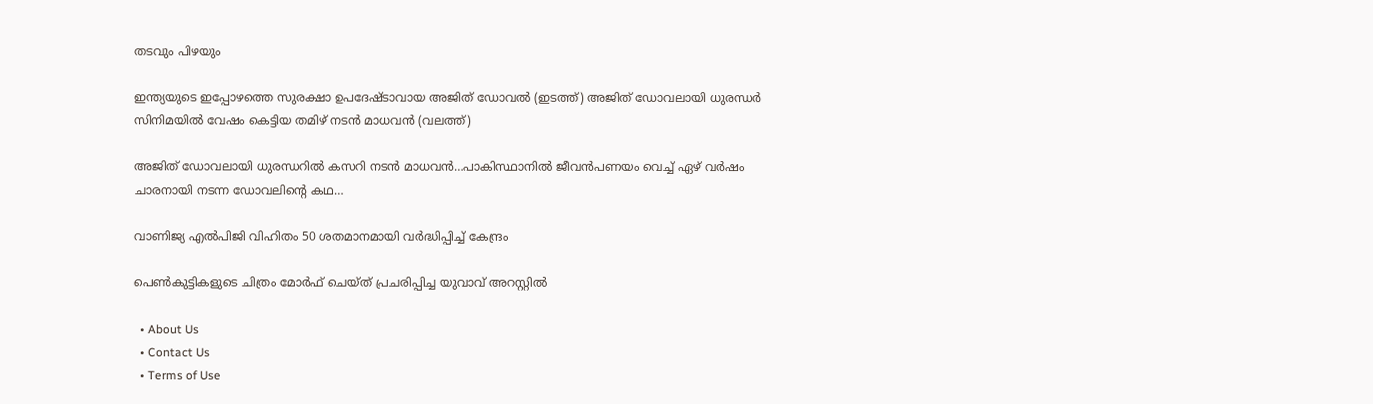തടവും പിഴയും

ഇന്ത്യയുടെ ഇപ്പോഴത്തെ സുരക്ഷാ ഉപദേഷ്ടാവായ അജിത് ഡോവല്‍ (ഇടത്ത്) അജിത് ഡോവലായി ധുരന്ധര്‍ സിനിമയില്‍ വേഷം കെട്ടിയ തമിഴ് നടന്‍ മാധവന്‍ (വലത്ത്)

അജിത് ഡോവലായി ധുരന്ധറില്‍ കസറി നടന്‍ മാധവന്‍…പാകിസ്ഥാനില്‍ ജീവന്‍പണയം വെച്ച് ഏഴ് വര്‍ഷം ചാരനായി നടന്ന ഡോവലിന്റെ കഥ…

വാണിജ്യ എല്‍പിജി വിഹിതം 50 ശതമാനമായി വര്‍ദ്ധിപ്പിച്ച് കേന്ദ്രം

പെണ്‍കുട്ടികളുടെ ചിത്രം മോര്‍ഫ് ചെയ്ത് പ്രചരിപ്പിച്ച യുവാവ് അറസ്റ്റില്‍

  • About Us
  • Contact Us
  • Terms of Use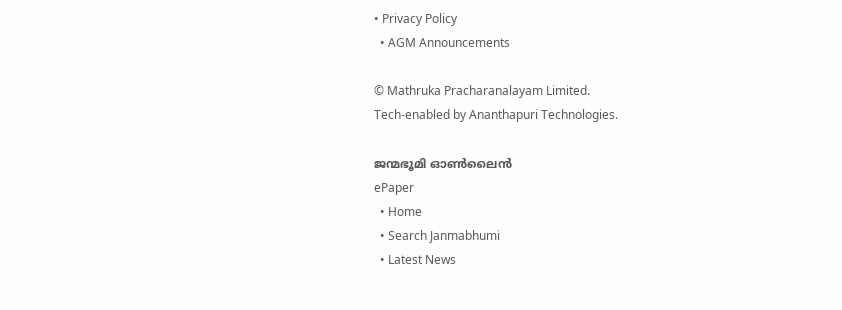• Privacy Policy
  • AGM Announcements

© Mathruka Pracharanalayam Limited.
Tech-enabled by Ananthapuri Technologies.

ജന്മഭൂമി ഓണ്‍ലൈന്‍
ePaper
  • Home
  • Search Janmabhumi
  • Latest News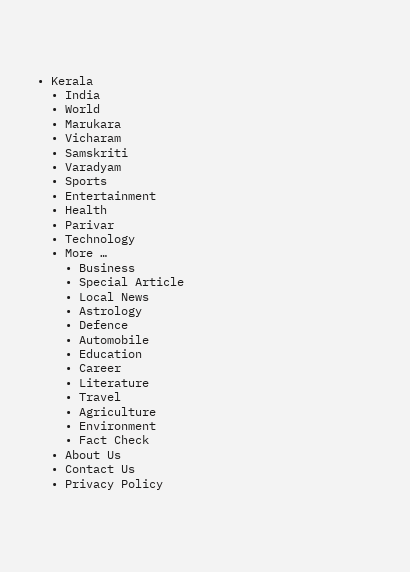• Kerala
  • India
  • World
  • Marukara
  • Vicharam
  • Samskriti
  • Varadyam
  • Sports
  • Entertainment
  • Health
  • Parivar
  • Technology
  • More …
    • Business
    • Special Article
    • Local News
    • Astrology
    • Defence
    • Automobile
    • Education
    • Career
    • Literature
    • Travel
    • Agriculture
    • Environment
    • Fact Check
  • About Us
  • Contact Us
  • Privacy Policy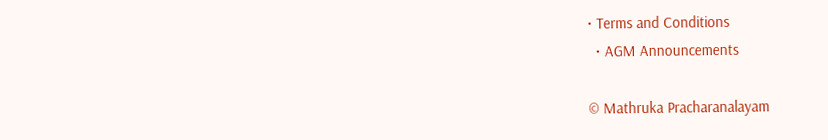• Terms and Conditions
  • AGM Announcements

© Mathruka Pracharanalayam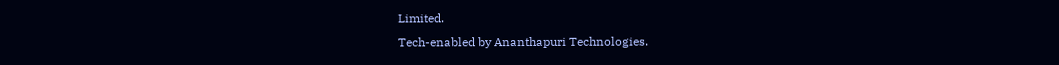Limited.
Tech-enabled by Ananthapuri Technologies.